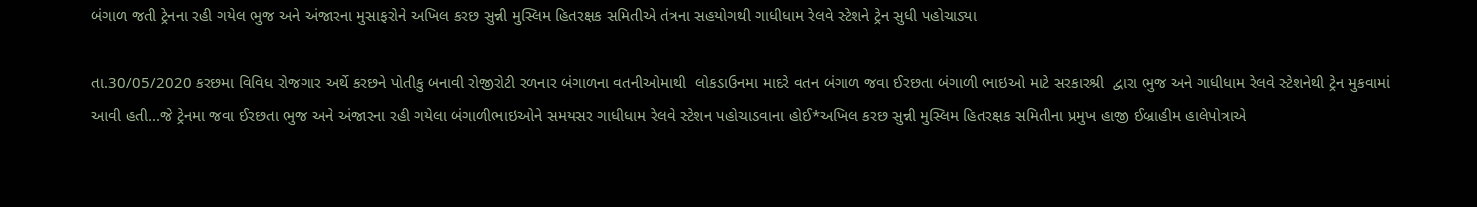બંગાળ જતી ટ્રેનના રહી ગયેલ ભુજ અને અંજારના મુસાફરોને અખિલ કરછ સુન્ની મુસ્લિમ હિતરક્ષક સમિતીએ તંત્રના સહયોગથી ગાધીધામ રેલવે સ્ટેશને ટ્રેન સુધી પહોચાડ્યા

તા.30/05/2020 કરછમા વિવિધ રોજગાર અર્થે કરછને પોતીકુ બનાવી રોજીરોટી રળનાર બંગાળના વતનીઓમાથી  લોકડાઉનમા માદરે વતન બંગાળ જવા ઈરછતા બંગાળી ભાઇઓ માટે સરકારશ્રી  દ્વારા ભુજ અને ગાધીધામ રેલવે સ્ટેશનેથી ટ્રેન મુકવામાં આવી હતી...જે ટ્રેનમા જવા ઈરછતા ભુજ અને અંજારના રહી ગયેલા બંગાળીભાઇઓને સમયસર ગાધીધામ રેલવે સ્ટેશન પહોચાડવાના હોઈ*અખિલ કરછ સુન્ની મુસ્લિમ હિતરક્ષક સમિતીના પ્રમુખ હાજી ઈબ્રાહીમ હાલેપોત્રાએ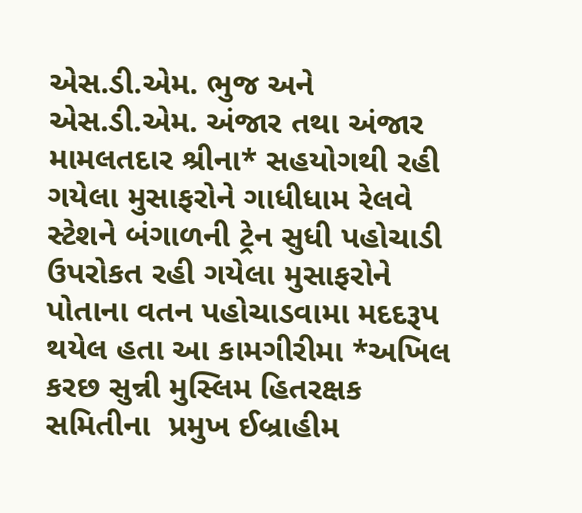એસ.ડી.એમ. ભુજ અને એસ.ડી.એમ. અંજાર તથા અંજાર મામલતદાર શ્રીના* સહયોગથી રહી ગયેલા મુસાફરોને ગાધીધામ રેલવે સ્ટેશને બંગાળની ટ્રેન સુધી પહોચાડી ઉપરોકત રહી ગયેલા મુસાફરોને પોતાના વતન પહોચાડવામા મદદરૂપ થયેલ હતા આ કામગીરીમા *અખિલ કરછ સુન્ની મુસ્લિમ હિતરક્ષક સમિતીના  પ્રમુખ ઈબ્રાહીમ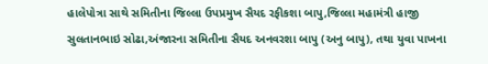હાલેપોત્રા સાથે સમિતીના જિલ્લા ઉપપ્રમુખ સૈયદ રફીકશા બાપુ,જિલ્લા મહામંત્રી હાજી સુલતાનભાઇ સોઢા,અંજારના સમિતીના સૈયદ અનવરશા બાપુ (અનુ બાપુ), તથા યુવા પાખના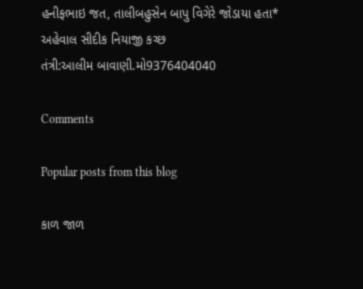હનીફભાઇ જત, તાલીબહુસેન બાપુ વિગેરે જોડાયા હતા*
અહેવાલ સીદીક નિયાજી કચ્છ
તંત્રી:આલીમ બાવાણી.મો9376404040

Comments

Popular posts from this blog

કાળ જાળ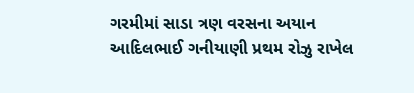ગરમીમાં સાડા ત્રણ વરસના અયાન આદિલભાઈ ગનીયાણી પ્રથમ રોઝુ રાખેલ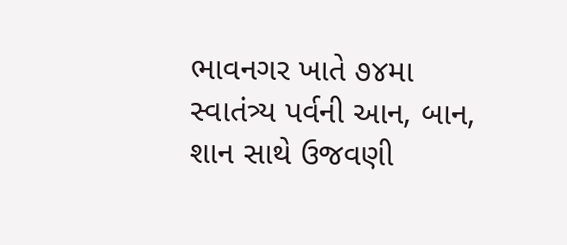ભાવનગર ખાતે ૭૪મા સ્વાતંત્ર્ય પર્વની આન, બાન, શાન સાથે ઉજવણી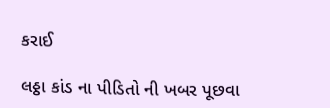કરાઈ

લઠ્ઠા કાંડ ના પીડિતો ની ખબર પૂછવા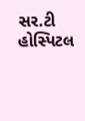સર.ટી હોસ્પિટલ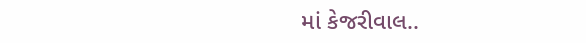માં કેજરીવાલ..